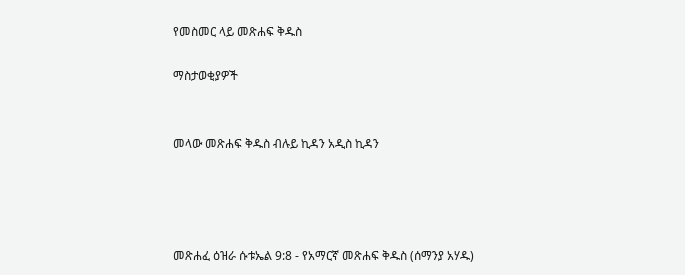የመስመር ላይ መጽሐፍ ቅዱስ

ማስታወቂያዎች


መላው መጽሐፍ ቅዱስ ብሉይ ኪዳን አዲስ ኪዳን




መጽሐፈ ዕዝራ ሱቱኤል 9:8 - የአማርኛ መጽሐፍ ቅዱስ (ሰማንያ አሃዱ)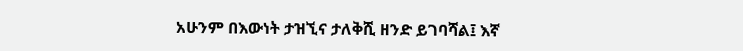አሁንም በእውነት ታዝኚና ታለቅሺ ዘንድ ይገባሻል፤ እኛ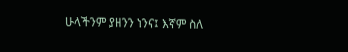ሁላችንም ያዘንን ነንና፤ እኛም ስለ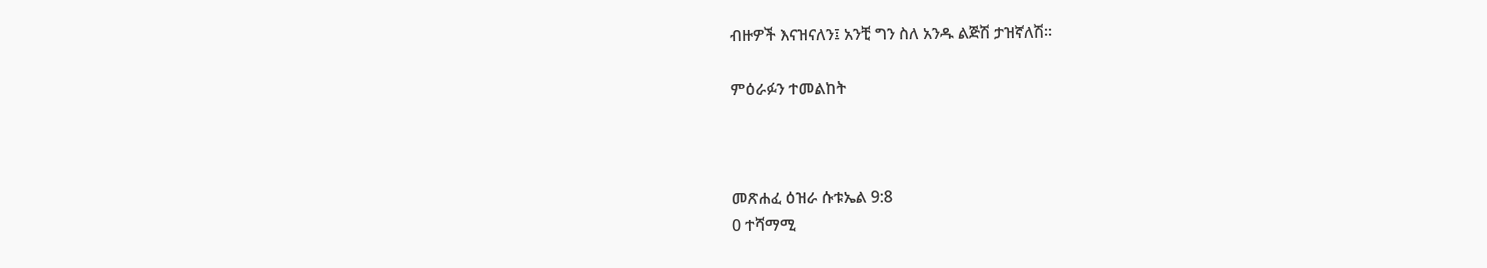ብዙዎች እናዝናለን፤ አንቺ ግን ስለ አንዱ ልጅሽ ታዝኛለሽ።

ምዕራፉን ተመልከት



መጽሐፈ ዕዝራ ሱቱኤል 9:8
0 ተሻማሚ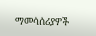ማመሳሰሪያዎች